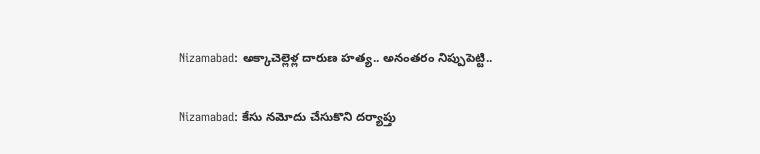Nizamabad: అక్కాచెల్లెళ్ల దారుణ హత్య.. అనంతరం నిప్పుపెట్టి..

Nizamabad: కేసు నమోదు చేసుకొని దర్యాప్తు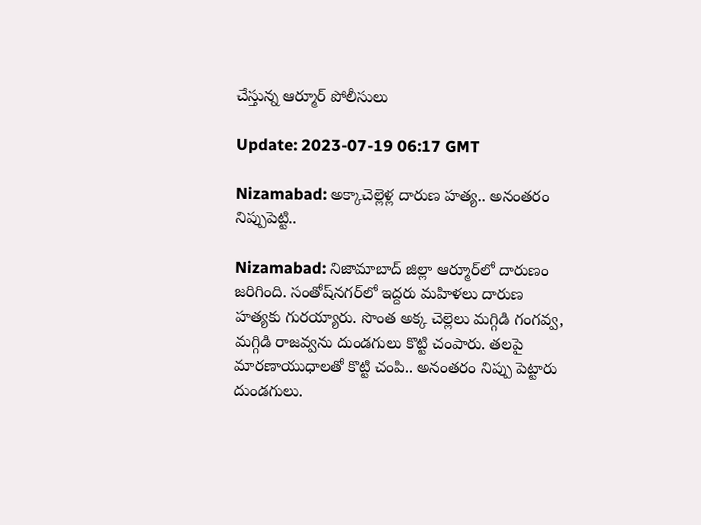చేస్తున్న ఆర్మూర్ పోలీసులు

Update: 2023-07-19 06:17 GMT

Nizamabad: అక్కాచెల్లెళ్ల దారుణ హత్య.. అనంతరం నిప్పుపెట్టి..

Nizamabad: నిజామాబాద్ జిల్లా ఆర్మూర్‌లో దారుణం జరిగింది. సంతోష్‌నగర్‌లో ఇద్దరు మహిళలు దారుణ హత్యకు గురయ్యారు. సొంత అక్క చెల్లెలు మగ్గిడి గంగవ్వ, మగ్గిడి రాజవ్వను దుండగులు కొట్టి చంపారు. తలపై మారణాయుధాలతో కొట్టి చంపి.. అనంతరం నిప్పు పెట్టారు దుండగులు.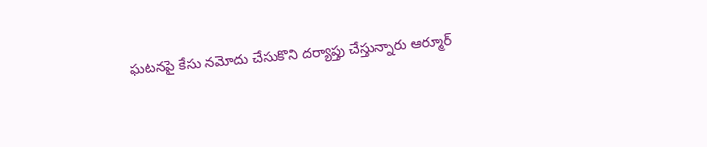ఘటనపై కేసు నమోదు చేసుకొని దర్యాప్తు చేస్తున్నారు ఆర్మూర్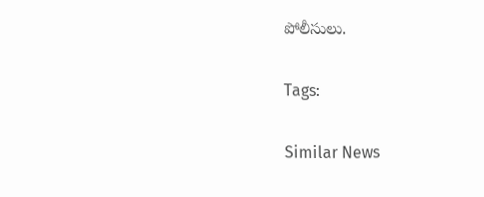పోలీసులు.

Tags:

Similar News